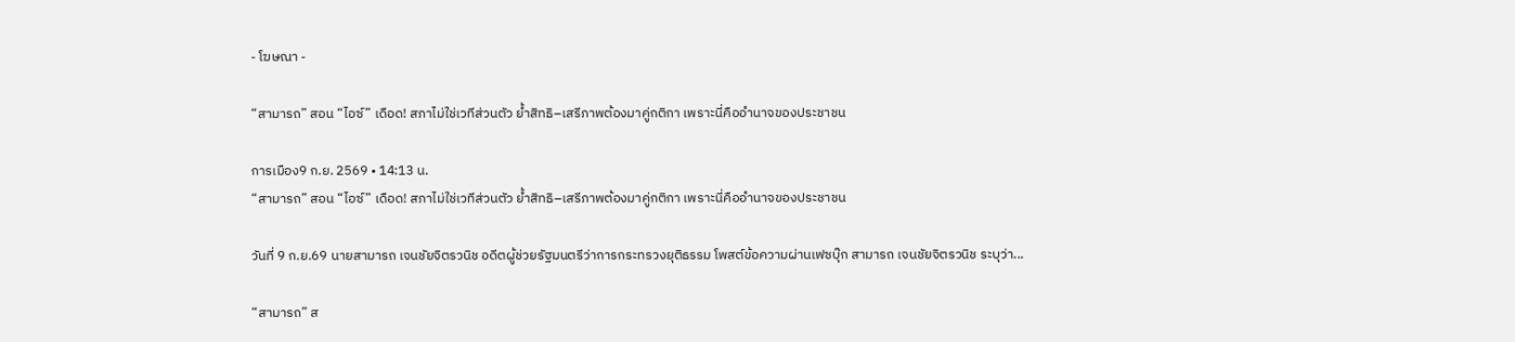- โฆษณา -

“สามารถ” สอน “ไอซ์” เดือด! สภาไม่ใช่เวทีส่วนตัว ย้ำสิทธิ–เสรีภาพต้องมาคู่กติกา เพราะนี่คืออำนาจของประชาชน

การเมือง9 ก.ย. 2569 • 14:13 น.
“สามารถ” สอน “ไอซ์” เดือด! สภาไม่ใช่เวทีส่วนตัว ย้ำสิทธิ–เสรีภาพต้องมาคู่กติกา เพราะนี่คืออำนาจของประชาชน

วันที่ 9 ก.ย.69 นายสามารถ เจนชัยจิตรวนิช อดีตผู้ช่วยรัฐมนตรีว่าการกระทรวงยุติธรรม โพสต์ข้อความผ่านเฟซบุ๊ก สามารถ เจนชัยจิตรวนิช ระบุว่า...

“สามารถ” ส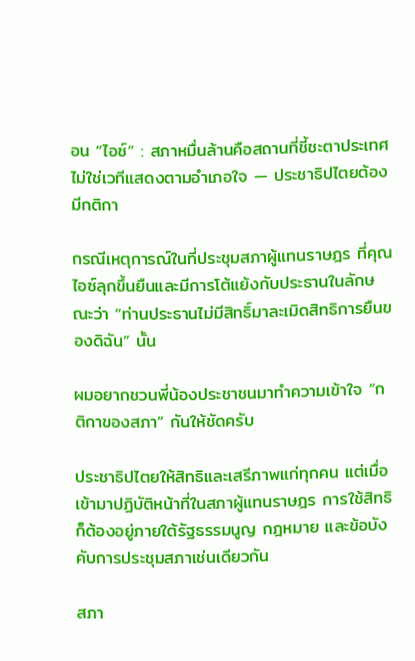อน “ไอซ์” : สภาหมื่นล้านคือสถานที่ชี้ชะตาประเทศ ไม่ใช่เวทีแสดงตามอำเภอใจ — ประชาธิปไตยต้องมีกติกา

กรณีเหตุการณ์ในที่ประชุมสภาผู้แทนราษฎร ที่คุณไอซ์ลุกขึ้นยืนและมีการโต้แย้งกับประธานในลักษณะว่า “ท่านประธานไม่มีสิทธิ์มาละเมิดสิทธิการยืนของดิฉัน” นั้น

ผมอยากชวนพี่น้องประชาชนมาทำความเข้าใจ “กติกาของสภา” กันให้ชัดครับ

ประชาธิปไตยให้สิทธิและเสรีภาพแก่ทุกคน แต่เมื่อเข้ามาปฏิบัติหน้าที่ในสภาผู้แทนราษฎร การใช้สิทธิก็ต้องอยู่ภายใต้รัฐธรรมนูญ กฎหมาย และข้อบังคับการประชุมสภาเช่นเดียวกัน

สภา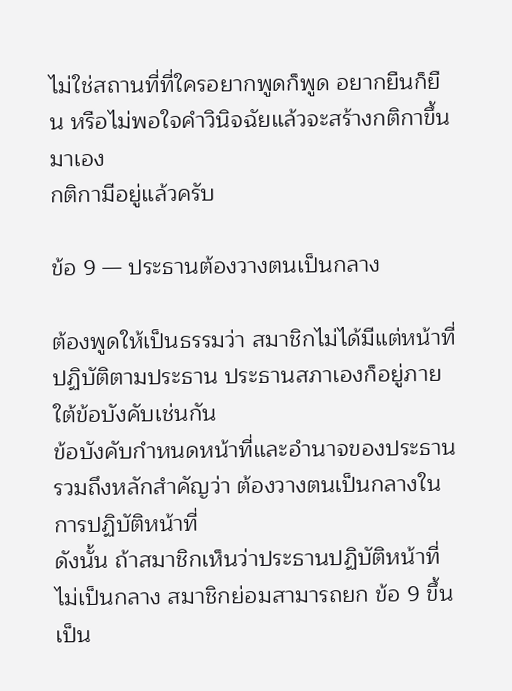ไม่ใช่สถานที่ที่ใครอยากพูดก็พูด อยากยืนก็ยืน หรือไม่พอใจคำวินิจฉัยแล้วจะสร้างกติกาขึ้นมาเอง
กติกามีอยู่แล้วครับ

ข้อ 9 — ประธานต้องวางตนเป็นกลาง

ต้องพูดให้เป็นธรรมว่า สมาชิกไม่ได้มีแต่หน้าที่ปฏิบัติตามประธาน ประธานสภาเองก็อยู่ภายใต้ข้อบังคับเช่นกัน
ข้อบังคับกำหนดหน้าที่และอำนาจของประธาน รวมถึงหลักสำคัญว่า ต้องวางตนเป็นกลางในการปฏิบัติหน้าที่
ดังนั้น ถ้าสมาชิกเห็นว่าประธานปฏิบัติหน้าที่ไม่เป็นกลาง สมาชิกย่อมสามารถยก ข้อ 9 ขึ้นเป็น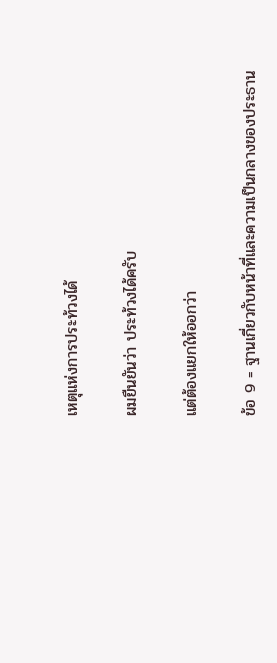เหตุแห่งการประท้วงได้

ผมยืนยันว่า ประท้วงได้ครับ

แต่ต้องแยกให้ออกว่า

ข้อ 9 = ฐานเกี่ยวกับหน้าที่และความเป็นกลางของประธาน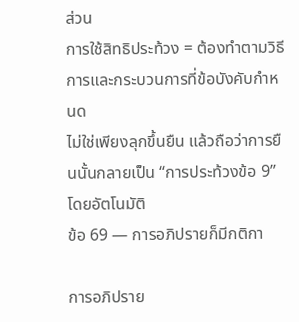ส่วน
การใช้สิทธิประท้วง = ต้องทำตามวิธีการและกระบวนการที่ข้อบังคับกำหนด
ไม่ใช่เพียงลุกขึ้นยืน แล้วถือว่าการยืนนั้นกลายเป็น “การประท้วงข้อ 9” โดยอัตโนมัติ
ข้อ 69 — การอภิปรายก็มีกติกา

การอภิปราย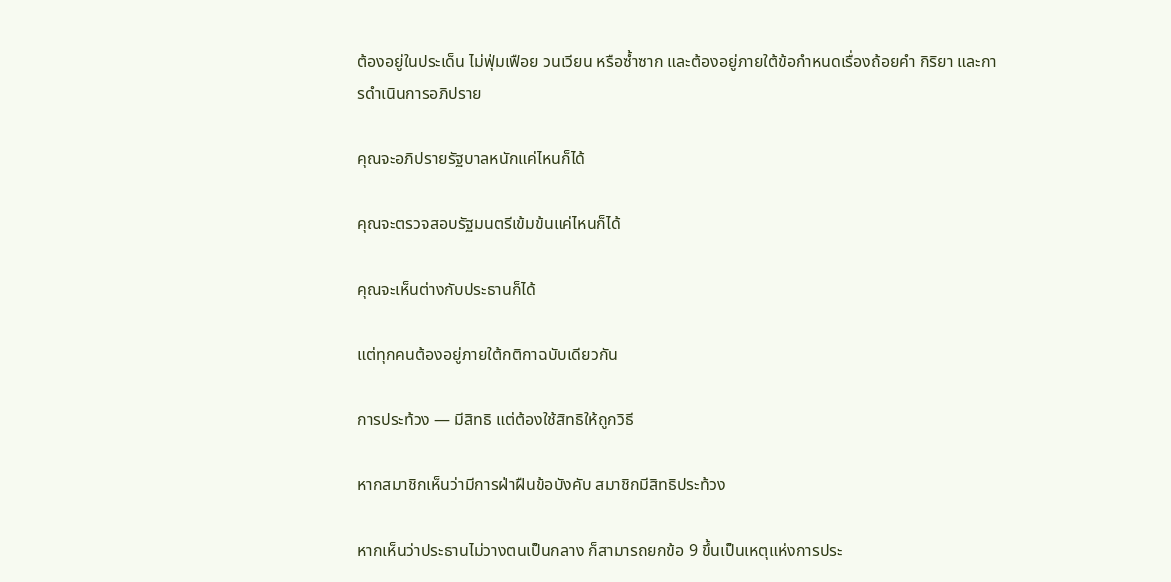ต้องอยู่ในประเด็น ไม่ฟุ่มเฟือย วนเวียน หรือซ้ำซาก และต้องอยู่ภายใต้ข้อกำหนดเรื่องถ้อยคำ กิริยา และการดำเนินการอภิปราย

คุณจะอภิปรายรัฐบาลหนักแค่ไหนก็ได้

คุณจะตรวจสอบรัฐมนตรีเข้มข้นแค่ไหนก็ได้

คุณจะเห็นต่างกับประธานก็ได้

แต่ทุกคนต้องอยู่ภายใต้กติกาฉบับเดียวกัน

การประท้วง — มีสิทธิ แต่ต้องใช้สิทธิให้ถูกวิธี

หากสมาชิกเห็นว่ามีการฝ่าฝืนข้อบังคับ สมาชิกมีสิทธิประท้วง

หากเห็นว่าประธานไม่วางตนเป็นกลาง ก็สามารถยกข้อ 9 ขึ้นเป็นเหตุแห่งการประ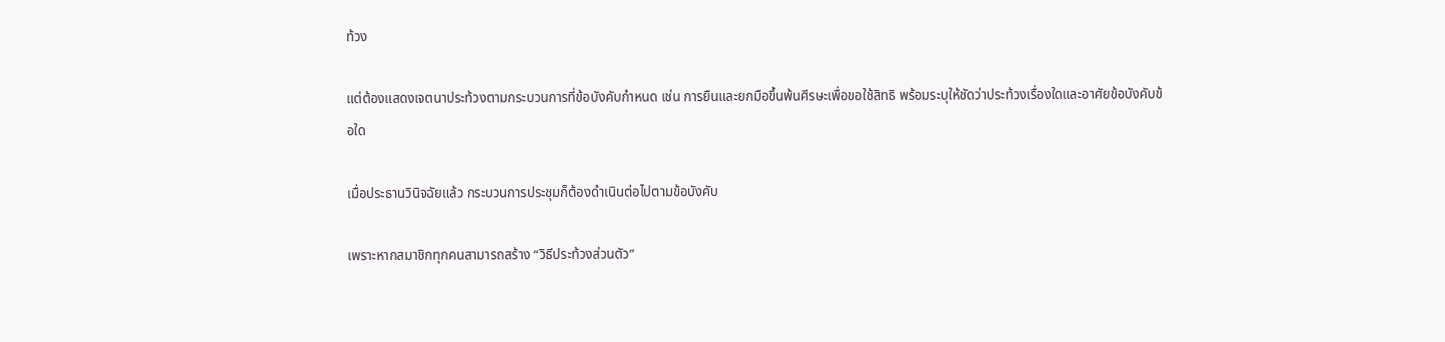ท้วง

แต่ต้องแสดงเจตนาประท้วงตามกระบวนการที่ข้อบังคับกำหนด เช่น การยืนและยกมือขึ้นพ้นศีรษะเพื่อขอใช้สิทธิ พร้อมระบุให้ชัดว่าประท้วงเรื่องใดและอาศัยข้อบังคับข้อใด

เมื่อประธานวินิจฉัยแล้ว กระบวนการประชุมก็ต้องดำเนินต่อไปตามข้อบังคับ

เพราะหากสมาชิกทุกคนสามารถสร้าง “วิธีประท้วงส่วนตัว”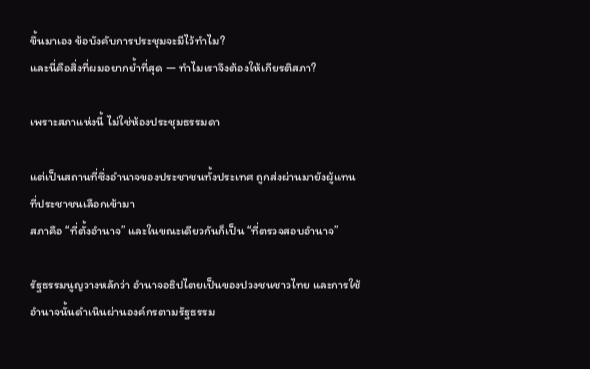ขึ้นมาเอง ข้อบังคับการประชุมจะมีไว้ทำไม?
และนี่คือสิ่งที่ผมอยากย้ำที่สุด — ทำไมเราจึงต้องให้เกียรติสภา?

เพราะสภาแห่งนี้ ไม่ใช่ห้องประชุมธรรมดา

แต่เป็นสถานที่ซึ่งอำนาจของประชาชนทั้งประเทศ ถูกส่งผ่านมายังผู้แทนที่ประชาชนเลือกเข้ามา
สภาคือ “ที่ตั้งอำนาจ” และในขณะเดียวกันก็เป็น “ที่ตรวจสอบอำนาจ”

รัฐธรรมนูญวางหลักว่า อำนาจอธิปไตยเป็นของปวงชนชาวไทย และการใช้อำนาจนั้นดำเนินผ่านองค์กรตามรัฐธรรม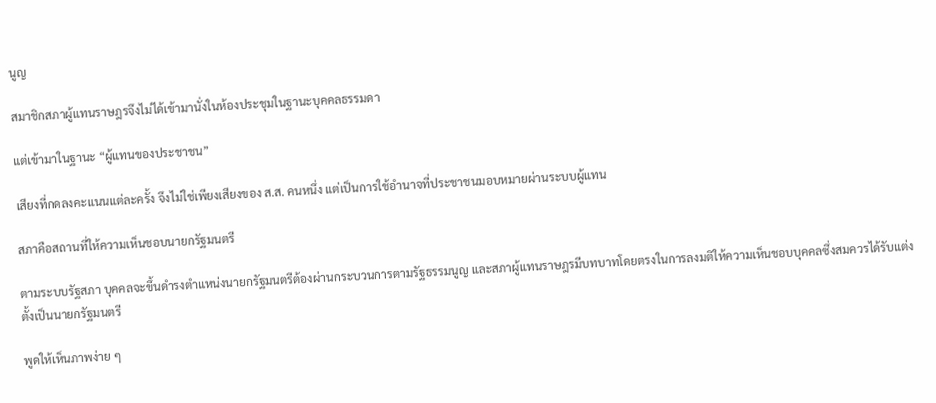นูญ

สมาชิกสภาผู้แทนราษฎรจึงไม่ได้เข้ามานั่งในห้องประชุมในฐานะบุคคลธรรมดา

แต่เข้ามาในฐานะ “ผู้แทนของประชาชน”

เสียงที่กดลงคะแนนแต่ละครั้ง จึงไม่ใช่เพียงเสียงของ ส.ส. คนหนึ่ง แต่เป็นการใช้อำนาจที่ประชาชนมอบหมายผ่านระบบผู้แทน

สภาคือสถานที่ให้ความเห็นชอบนายกรัฐมนตรี

ตามระบบรัฐสภา บุคคลจะขึ้นดำรงตำแหน่งนายกรัฐมนตรีต้องผ่านกระบวนการตามรัฐธรรมนูญ และสภาผู้แทนราษฎรมีบทบาทโดยตรงในการลงมติให้ความเห็นชอบบุคคลซึ่งสมควรได้รับแต่งตั้งเป็นนายกรัฐมนตรี

พูดให้เห็นภาพง่าย ๆ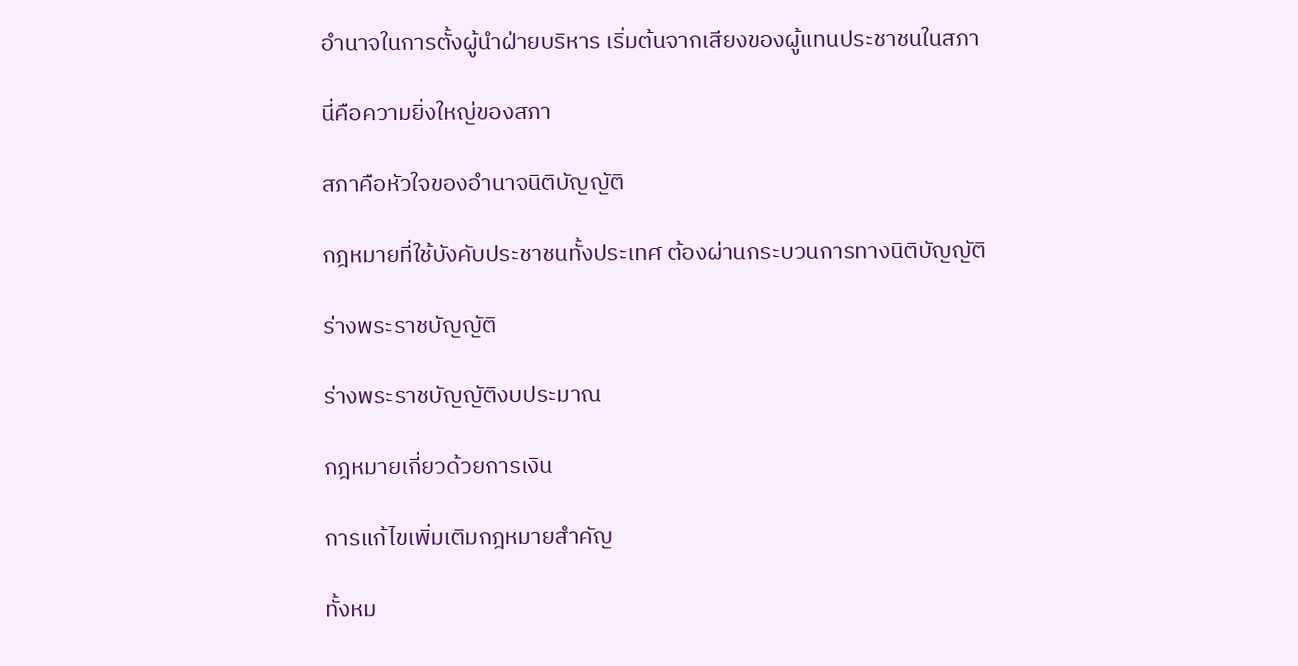อำนาจในการตั้งผู้นำฝ่ายบริหาร เริ่มต้นจากเสียงของผู้แทนประชาชนในสภา

นี่คือความยิ่งใหญ่ของสภา

สภาคือหัวใจของอำนาจนิติบัญญัติ

กฎหมายที่ใช้บังคับประชาชนทั้งประเทศ ต้องผ่านกระบวนการทางนิติบัญญัติ

ร่างพระราชบัญญัติ

ร่างพระราชบัญญัติงบประมาณ

กฎหมายเกี่ยวด้วยการเงิน

การแก้ไขเพิ่มเติมกฎหมายสำคัญ

ทั้งหม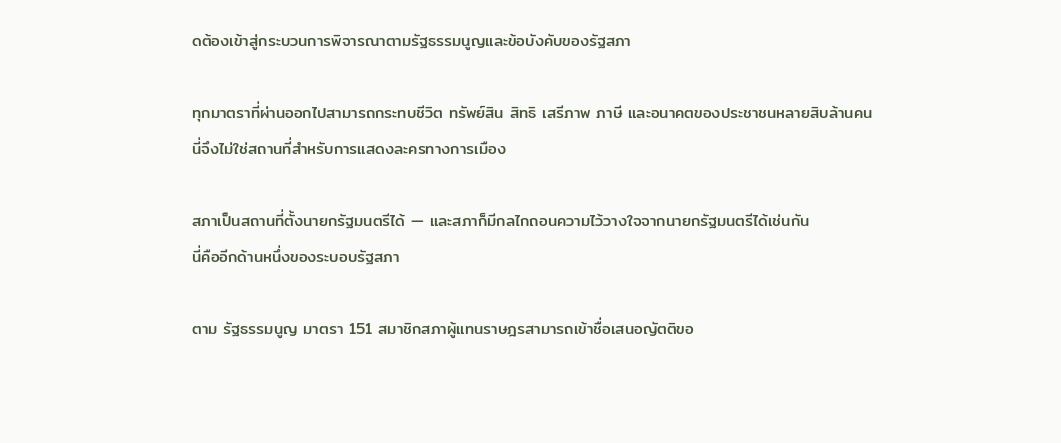ดต้องเข้าสู่กระบวนการพิจารณาตามรัฐธรรมนูญและข้อบังคับของรัฐสภา

ทุกมาตราที่ผ่านออกไปสามารถกระทบชีวิต ทรัพย์สิน สิทธิ เสรีภาพ ภาษี และอนาคตของประชาชนหลายสิบล้านคน
นี่จึงไม่ใช่สถานที่สำหรับการแสดงละครทางการเมือง

สภาเป็นสถานที่ตั้งนายกรัฐมนตรีได้ — และสภาก็มีกลไกถอนความไว้วางใจจากนายกรัฐมนตรีได้เช่นกัน
นี่คืออีกด้านหนึ่งของระบอบรัฐสภา

ตาม รัฐธรรมนูญ มาตรา 151 สมาชิกสภาผู้แทนราษฎรสามารถเข้าชื่อเสนอญัตติขอ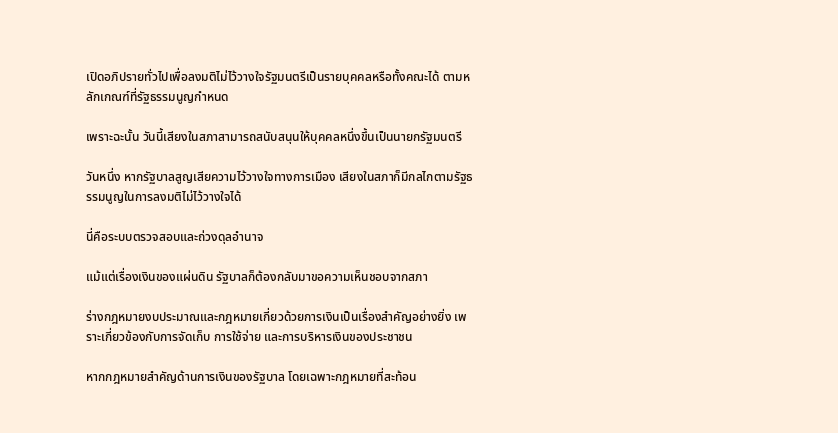เปิดอภิปรายทั่วไปเพื่อลงมติไม่ไว้วางใจรัฐมนตรีเป็นรายบุคคลหรือทั้งคณะได้ ตามหลักเกณฑ์ที่รัฐธรรมนูญกำหนด

เพราะฉะนั้น วันนี้เสียงในสภาสามารถสนับสนุนให้บุคคลหนึ่งขึ้นเป็นนายกรัฐมนตรี

วันหนึ่ง หากรัฐบาลสูญเสียความไว้วางใจทางการเมือง เสียงในสภาก็มีกลไกตามรัฐธรรมนูญในการลงมติไม่ไว้วางใจได้

นี่คือระบบตรวจสอบและถ่วงดุลอำนาจ

แม้แต่เรื่องเงินของแผ่นดิน รัฐบาลก็ต้องกลับมาขอความเห็นชอบจากสภา

ร่างกฎหมายงบประมาณและกฎหมายเกี่ยวด้วยการเงินเป็นเรื่องสำคัญอย่างยิ่ง เพราะเกี่ยวข้องกับการจัดเก็บ การใช้จ่าย และการบริหารเงินของประชาชน

หากกฎหมายสำคัญด้านการเงินของรัฐบาล โดยเฉพาะกฎหมายที่สะท้อน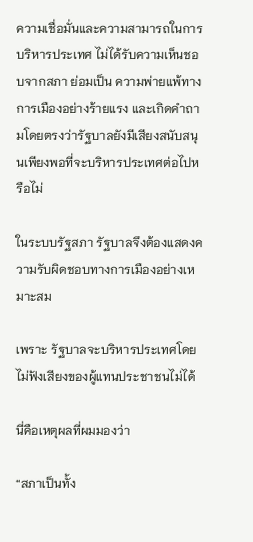ความเชื่อมั่นและความสามารถในการบริหารประเทศ ไม่ได้รับความเห็นชอบจากสภา ย่อมเป็น ความพ่ายแพ้ทางการเมืองอย่างร้ายแรง และเกิดคำถามโดยตรงว่ารัฐบาลยังมีเสียงสนับสนุนเพียงพอที่จะบริหารประเทศต่อไปหรือไม่

ในระบบรัฐสภา รัฐบาลจึงต้องแสดงความรับผิดชอบทางการเมืองอย่างเหมาะสม

เพราะ รัฐบาลจะบริหารประเทศโดยไม่ฟังเสียงของผู้แทนประชาชนไม่ได้

นี่คือเหตุผลที่ผมมองว่า

“สภาเป็นทั้ง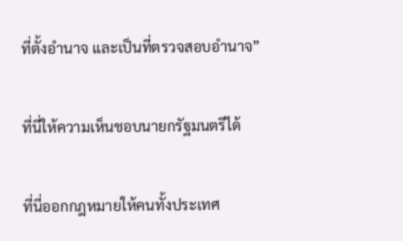ที่ตั้งอำนาจ และเป็นที่ตรวจสอบอำนาจ”

ที่นี่ให้ความเห็นชอบนายกรัฐมนตรีได้

ที่นี่ออกกฎหมายให้คนทั้งประเทศ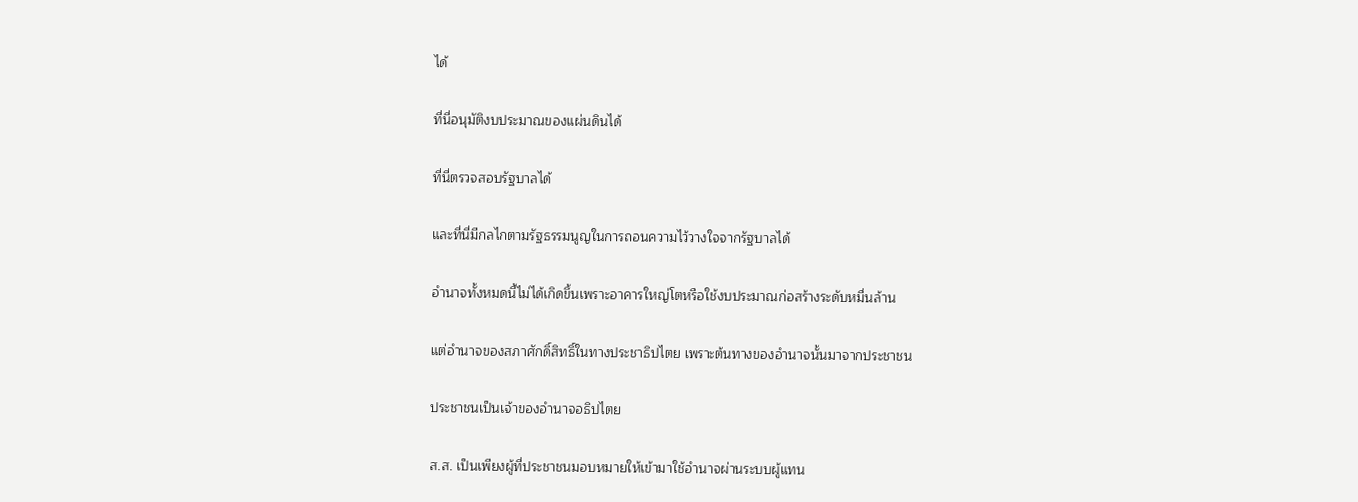ได้

ที่นี่อนุมัติงบประมาณของแผ่นดินได้

ที่นี่ตรวจสอบรัฐบาลได้

และที่นี่มีกลไกตามรัฐธรรมนูญในการถอนความไว้วางใจจากรัฐบาลได้

อำนาจทั้งหมดนี้ไม่ได้เกิดขึ้นเพราะอาคารใหญ่โตหรือใช้งบประมาณก่อสร้างระดับหมื่นล้าน

แต่อำนาจของสภาศักดิ์สิทธิ์ในทางประชาธิปไตย เพราะต้นทางของอำนาจนั้นมาจากประชาชน

ประชาชนเป็นเจ้าของอำนาจอธิปไตย

ส.ส. เป็นเพียงผู้ที่ประชาชนมอบหมายให้เข้ามาใช้อำนาจผ่านระบบผู้แทน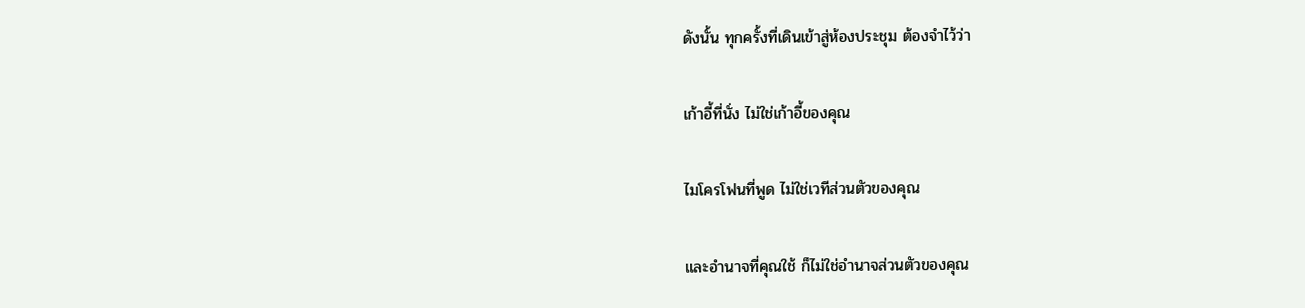ดังนั้น ทุกครั้งที่เดินเข้าสู่ห้องประชุม ต้องจำไว้ว่า

เก้าอี้ที่นั่ง ไม่ใช่เก้าอี้ของคุณ

ไมโครโฟนที่พูด ไม่ใช่เวทีส่วนตัวของคุณ

และอำนาจที่คุณใช้ ก็ไม่ใช่อำนาจส่วนตัวของคุณ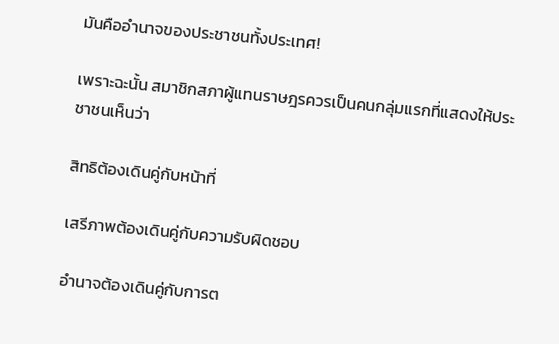มันคืออำนาจของประชาชนทั้งประเทศ!

เพราะฉะนั้น สมาชิกสภาผู้แทนราษฎรควรเป็นคนกลุ่มแรกที่แสดงให้ประชาชนเห็นว่า

สิทธิต้องเดินคู่กับหน้าที่

เสรีภาพต้องเดินคู่กับความรับผิดชอบ

อำนาจต้องเดินคู่กับการต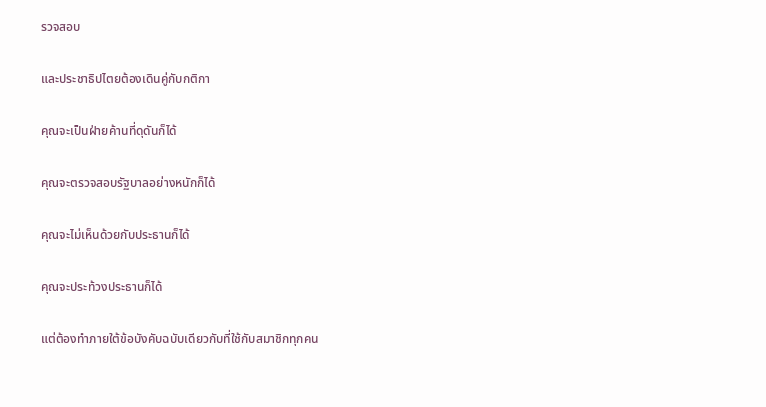รวจสอบ

และประชาธิปไตยต้องเดินคู่กับกติกา

คุณจะเป็นฝ่ายค้านที่ดุดันก็ได้

คุณจะตรวจสอบรัฐบาลอย่างหนักก็ได้

คุณจะไม่เห็นด้วยกับประธานก็ได้

คุณจะประท้วงประธานก็ได้

แต่ต้องทำภายใต้ข้อบังคับฉบับเดียวกับที่ใช้กับสมาชิกทุกคน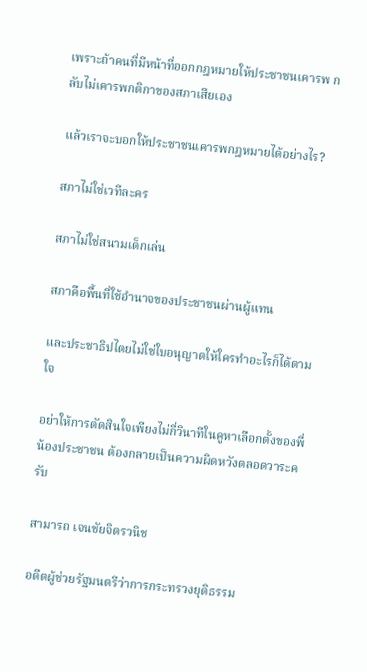เพราะถ้าคนที่มีหน้าที่ออกกฎหมายให้ประชาชนเคารพ กลับไม่เคารพกติกาของสภาเสียเอง

แล้วเราจะบอกให้ประชาชนเคารพกฎหมายได้อย่างไร?

สภาไม่ใช่เวทีละคร

สภาไม่ใช่สนามเด็กเล่น

สภาคือพื้นที่ใช้อำนาจของประชาชนผ่านผู้แทน

และประชาธิปไตยไม่ใช่ใบอนุญาตให้ใครทำอะไรก็ได้ตามใจ

อย่าให้การตัดสินใจเพียงไม่กี่วินาทีในคูหาเลือกตั้งของพี่น้องประชาชน ต้องกลายเป็นความผิดหวังตลอดวาระครับ

สามารถ เจนชัยจิตรวนิช

อดีตผู้ช่วยรัฐมนตรีว่าการกระทรวงยุติธรรม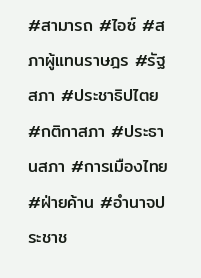#สามารถ #ไอซ์ #สภาผู้แทนราษฎร #รัฐสภา #ประชาธิปไตย #กติกาสภา #ประธานสภา #การเมืองไทย #ฝ่ายค้าน #อำนาจประชาช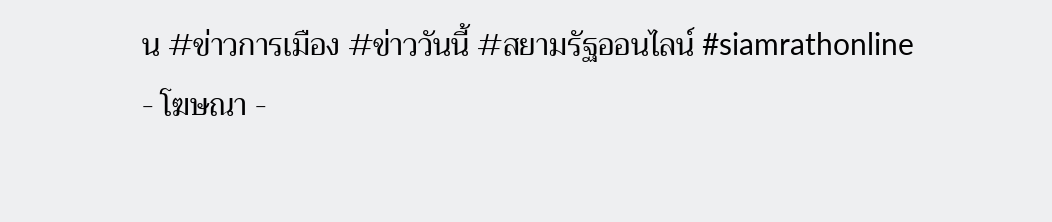น #ข่าวการเมือง #ข่าววันนี้ #สยามรัฐออนไลน์ #siamrathonline
- โฆษณา -